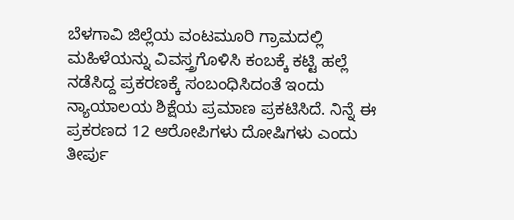ಬೆಳಗಾವಿ ಜಿಲ್ಲೆಯ ವಂಟಮೂರಿ ಗ್ರಾಮದಲ್ಲಿ ಮಹಿಳೆಯನ್ನು ವಿವಸ್ತ್ರಗೊಳಿಸಿ ಕಂಬಕ್ಕೆ ಕಟ್ಟಿ ಹಲ್ಲೆ ನಡೆಸಿದ್ದ ಪ್ರಕರಣಕ್ಕೆ ಸಂಬಂಧಿಸಿದಂತೆ ಇಂದು ನ್ಯಾಯಾಲಯ ಶಿಕ್ಷೆಯ ಪ್ರಮಾಣ ಪ್ರಕಟಿಸಿದೆ. ನಿನ್ನೆ ಈ ಪ್ರಕರಣದ 12 ಆರೋಪಿಗಳು ದೋಷಿಗಳು ಎಂದು ತೀರ್ಪು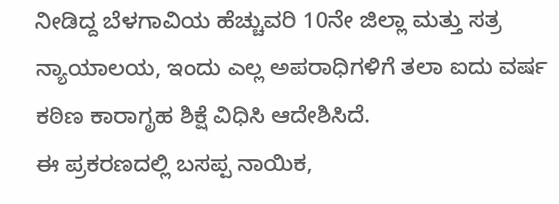ನೀಡಿದ್ದ ಬೆಳಗಾವಿಯ ಹೆಚ್ಚುವರಿ 10ನೇ ಜಿಲ್ಲಾ ಮತ್ತು ಸತ್ರ ನ್ಯಾಯಾಲಯ, ಇಂದು ಎಲ್ಲ ಅಪರಾಧಿಗಳಿಗೆ ತಲಾ ಐದು ವರ್ಷ ಕಠಿಣ ಕಾರಾಗೃಹ ಶಿಕ್ಷೆ ವಿಧಿಸಿ ಆದೇಶಿಸಿದೆ.
ಈ ಪ್ರಕರಣದಲ್ಲಿ ಬಸಪ್ಪ ನಾಯಿಕ,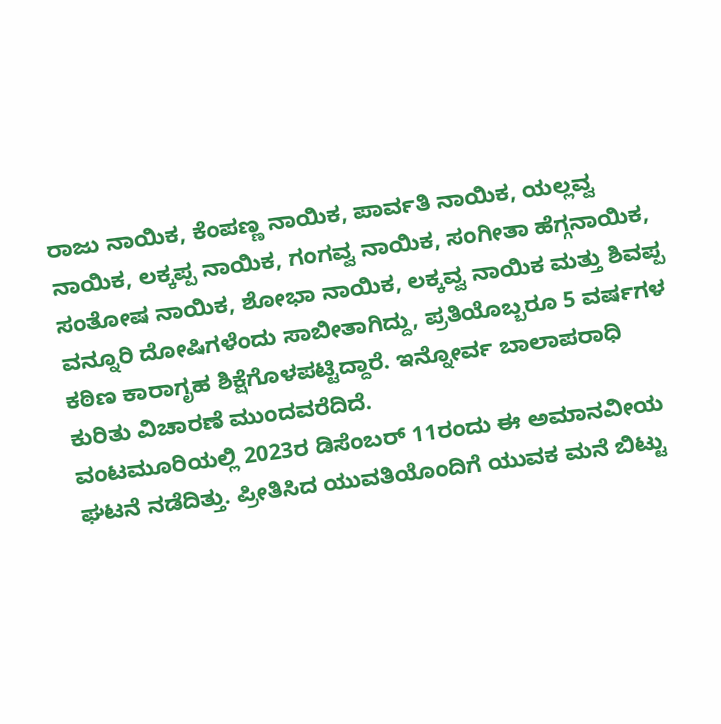ರಾಜು ನಾಯಿಕ, ಕೆಂಪಣ್ಣ ನಾಯಿಕ, ಪಾರ್ವತಿ ನಾಯಿಕ, ಯಲ್ಲವ್ವ ನಾಯಿಕ, ಲಕ್ಕಪ್ಪ ನಾಯಿಕ, ಗಂಗವ್ವ ನಾಯಿಕ, ಸಂಗೀತಾ ಹೆಗ್ಗನಾಯಿಕ, ಸಂತೋಷ ನಾಯಿಕ, ಶೋಭಾ ನಾಯಿಕ, ಲಕ್ಕವ್ವ ನಾಯಿಕ ಮತ್ತು ಶಿವಪ್ಪ ವನ್ನೂರಿ ದೋಷಿಗಳೆಂದು ಸಾಬೀತಾಗಿದ್ದು, ಪ್ರತಿಯೊಬ್ಬರೂ 5 ವರ್ಷಗಳ ಕಠಿಣ ಕಾರಾಗೃಹ ಶಿಕ್ಷೆಗೊಳಪಟ್ಟಿದ್ದಾರೆ. ಇನ್ನೋರ್ವ ಬಾಲಾಪರಾಧಿ ಕುರಿತು ವಿಚಾರಣೆ ಮುಂದವರೆದಿದೆ.
ವಂಟಮೂರಿಯಲ್ಲಿ 2023ರ ಡಿಸೆಂಬರ್ 11ರಂದು ಈ ಅಮಾನವೀಯ ಘಟನೆ ನಡೆದಿತ್ತು. ಪ್ರೀತಿಸಿದ ಯುವತಿಯೊಂದಿಗೆ ಯುವಕ ಮನೆ ಬಿಟ್ಟು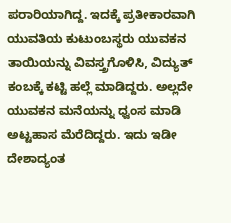ಪರಾರಿಯಾಗಿದ್ದ. ಇದಕ್ಕೆ ಪ್ರತೀಕಾರವಾಗಿ ಯುವತಿಯ ಕುಟುಂಬಸ್ಥರು ಯುವಕನ ತಾಯಿಯನ್ನು ವಿವಸ್ತ್ರಗೊಳಿಸಿ, ವಿದ್ಯುತ್ ಕಂಬಕ್ಕೆ ಕಟ್ಟಿ ಹಲ್ಲೆ ಮಾಡಿದ್ದರು. ಅಲ್ಲದೇ ಯುವಕನ ಮನೆಯನ್ನು ಧ್ವಂಸ ಮಾಡಿ ಅಟ್ಟಹಾಸ ಮೆರೆದಿದ್ದರು. ಇದು ಇಡೀ ದೇಶಾದ್ಯಂತ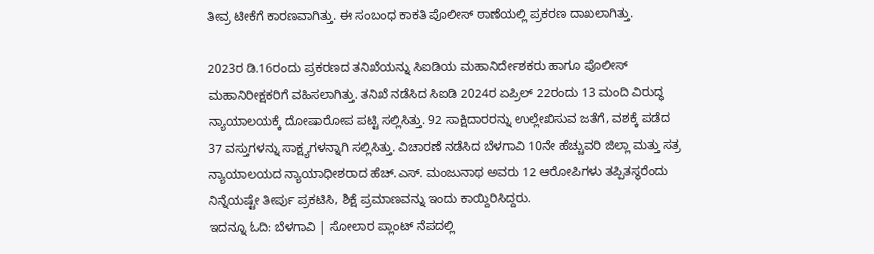ತೀವ್ರ ಟೀಕೆಗೆ ಕಾರಣವಾಗಿತ್ತು. ಈ ಸಂಬಂಧ ಕಾಕತಿ ಪೊಲೀಸ್ ಠಾಣೆಯಲ್ಲಿ ಪ್ರಕರಣ ದಾಖಲಾಗಿತ್ತು.

2023ರ ಡಿ.16ರಂದು ಪ್ರಕರಣದ ತನಿಖೆಯನ್ನು ಸಿಐಡಿಯ ಮಹಾನಿರ್ದೇಶಕರು ಹಾಗೂ ಪೊಲೀಸ್ ಮಹಾನಿರೀಕ್ಷಕರಿಗೆ ವಹಿಸಲಾಗಿತ್ತು. ತನಿಖೆ ನಡೆಸಿದ ಸಿಐಡಿ 2024ರ ಏಪ್ರಿಲ್ 22ರಂದು 13 ಮಂದಿ ವಿರುದ್ಧ ನ್ಯಾಯಾಲಯಕ್ಕೆ ದೋಷಾರೋಪ ಪಟ್ಟಿ ಸಲ್ಲಿಸಿತ್ತು. 92 ಸಾಕ್ಷಿದಾರರನ್ನು ಉಲ್ಲೇಖಿಸುವ ಜತೆಗೆ, ವಶಕ್ಕೆ ಪಡೆದ 37 ವಸ್ತುಗಳನ್ನು ಸಾಕ್ಷ್ಯಗಳನ್ನಾಗಿ ಸಲ್ಲಿಸಿತ್ತು. ವಿಚಾರಣೆ ನಡೆಸಿದ ಬೆಳಗಾವಿ 10ನೇ ಹೆಚ್ಚುವರಿ ಜಿಲ್ಲಾ ಮತ್ತು ಸತ್ರ ನ್ಯಾಯಾಲಯದ ನ್ಯಾಯಾಧೀಶರಾದ ಹೆಚ್.ಎಸ್. ಮಂಜುನಾಥ ಅವರು 12 ಆರೋಪಿಗಳು ತಪ್ಪಿತಸ್ಥರೆಂದು ನಿನ್ನೆಯಷ್ಟೇ ತೀರ್ಪು ಪ್ರಕಟಿಸಿ, ಶಿಕ್ಷೆ ಪ್ರಮಾಣವನ್ನು ಇಂದು ಕಾಯ್ದಿರಿಸಿದ್ದರು.
ಇದನ್ನೂ ಓದಿ: ಬೆಳಗಾವಿ | ಸೋಲಾರ ಪ್ಲಾಂಟ್ ನೆಪದಲ್ಲಿ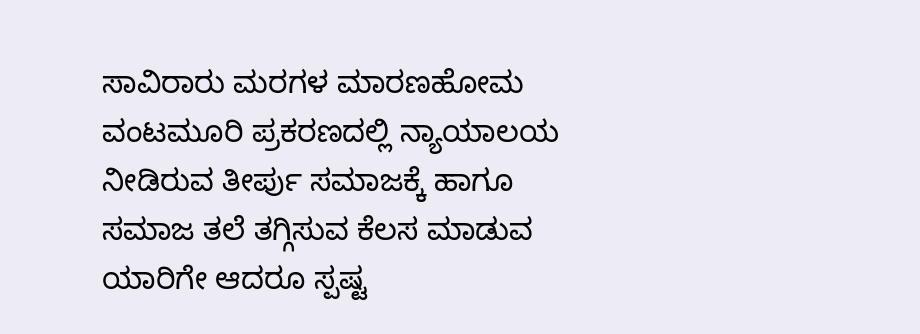ಸಾವಿರಾರು ಮರಗಳ ಮಾರಣಹೋಮ
ವಂಟಮೂರಿ ಪ್ರಕರಣದಲ್ಲಿ ನ್ಯಾಯಾಲಯ ನೀಡಿರುವ ತೀರ್ಪು ಸಮಾಜಕ್ಕೆ ಹಾಗೂ ಸಮಾಜ ತಲೆ ತಗ್ಗಿಸುವ ಕೆಲಸ ಮಾಡುವ ಯಾರಿಗೇ ಆದರೂ ಸ್ಪಷ್ಟ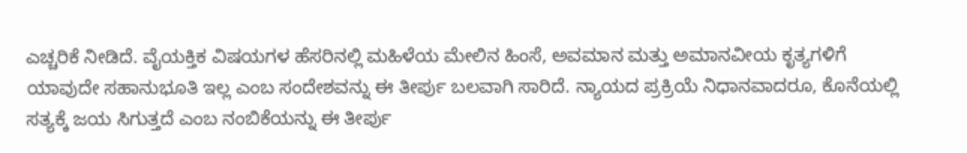ಎಚ್ಚರಿಕೆ ನೀಡಿದೆ. ವೈಯಕ್ತಿಕ ವಿಷಯಗಳ ಹೆಸರಿನಲ್ಲಿ ಮಹಿಳೆಯ ಮೇಲಿನ ಹಿಂಸೆ, ಅವಮಾನ ಮತ್ತು ಅಮಾನವೀಯ ಕೃತ್ಯಗಳಿಗೆ ಯಾವುದೇ ಸಹಾನುಭೂತಿ ಇಲ್ಲ ಎಂಬ ಸಂದೇಶವನ್ನು ಈ ತೀರ್ಪು ಬಲವಾಗಿ ಸಾರಿದೆ. ನ್ಯಾಯದ ಪ್ರಕ್ರಿಯೆ ನಿಧಾನವಾದರೂ, ಕೊನೆಯಲ್ಲಿ ಸತ್ಯಕ್ಕೆ ಜಯ ಸಿಗುತ್ತದೆ ಎಂಬ ನಂಬಿಕೆಯನ್ನು ಈ ತೀರ್ಪು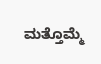ಮತ್ತೊಮ್ಮೆ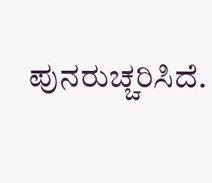ಪುನರುಚ್ಚರಿಸಿದೆ.